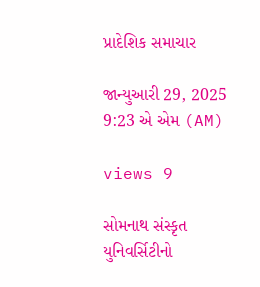પ્રાદેશિક સમાચાર

જાન્યુઆરી 29, 2025 9:23 એ એમ (AM)

views 9

સોમનાથ સંસ્કૃત યુનિવર્સિટીનો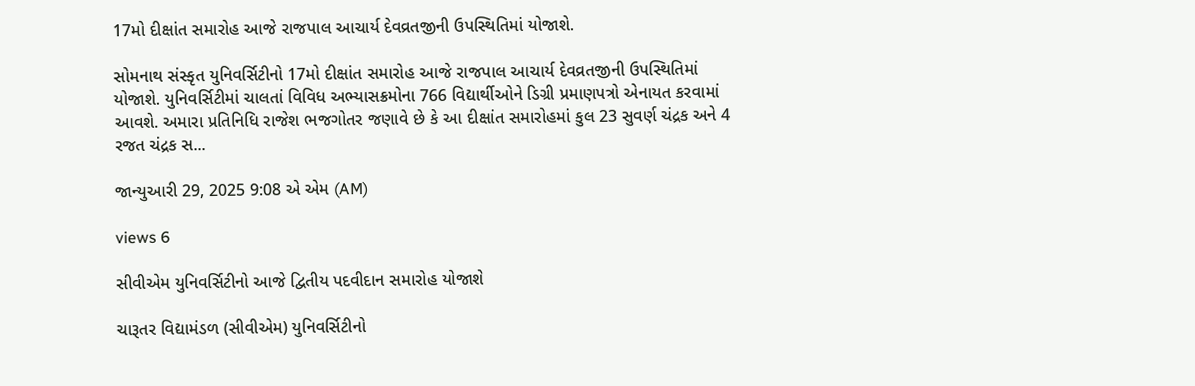17મો દીક્ષાંત સમારોહ આજે રાજપાલ આચાર્ય દેવવ્રતજીની ઉપસ્થિતિમાં યોજાશે.

સોમનાથ સંસ્કૃત યુનિવર્સિટીનો 17મો દીક્ષાંત સમારોહ આજે રાજપાલ આચાર્ય દેવવ્રતજીની ઉપસ્થિતિમાં યોજાશે. યુનિવર્સિટીમાં ચાલતાં વિવિધ અભ્યાસક્રમોના 766 વિદ્યાર્થીઓને ડિગ્રી પ્રમાણપત્રો એનાયત કરવામાં આવશે. અમારા પ્રતિનિધિ રાજેશ ભજગોતર જણાવે છે કે આ દીક્ષાંત સમારોહમાં કુલ 23 સુવર્ણ ચંદ્રક અને 4 રજત ચંદ્રક સ...

જાન્યુઆરી 29, 2025 9:08 એ એમ (AM)

views 6

સીવીએમ યુનિવર્સિટીનો આજે દ્વિતીય પદવીદાન સમારોહ યોજાશે

ચારૂતર વિદ્યામંડળ (સીવીએમ) યુનિવર્સિટીનો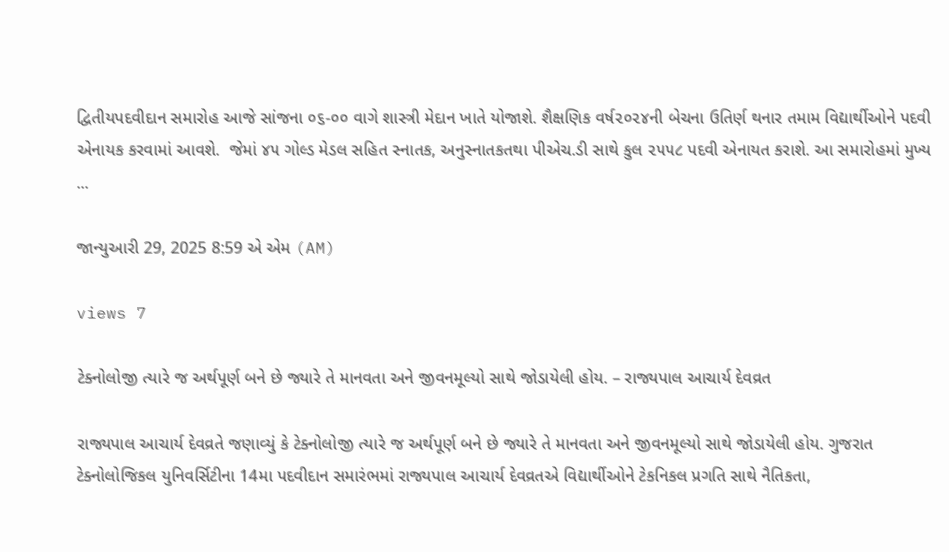દ્વિતીયપદવીદાન સમારોહ આજે સાંજના ૦૬-૦૦ વાગે શાસ્ત્રી મેદાન ખાતે યોજાશે. શૈક્ષણિક વર્ષ૨૦૨૪ની બેચના ઉતિર્ણ થનાર તમામ વિદ્યાર્થીઓને પદવી એનાયક કરવામાં આવશે.  જેમાં ૪૫ ગોલ્ડ મેડલ સહિત સ્નાતક, અનુસ્નાતકતથા પીએચ.ડી સાથે કુલ ૨૫૫૮ પદવી એનાયત કરાશે. આ સમારોહમાં મુખ્ય ...

જાન્યુઆરી 29, 2025 8:59 એ એમ (AM)

views 7

ટેક્નોલોજી ત્યારે જ અર્થપૂર્ણ બને છે જ્યારે તે માનવતા અને જીવનમૂલ્યો સાથે જોડાયેલી હોય. – રાજ્યપાલ આચાર્ય દેવવ્રત

રાજ્યપાલ આચાર્ય દેવવ્રતે જણાવ્યું કે ટેક્નોલોજી ત્યારે જ અર્થપૂર્ણ બને છે જ્યારે તે માનવતા અને જીવનમૂલ્યો સાથે જોડાયેલી હોય. ગુજરાત ટેક્નોલોજિકલ યુનિવર્સિટીના 14મા પદવીદાન સમારંભમાં રાજ્યપાલ આચાર્ય દેવવ્રતએ વિદ્યાર્થીઓને ટેકનિકલ પ્રગતિ સાથે નૈતિકતા,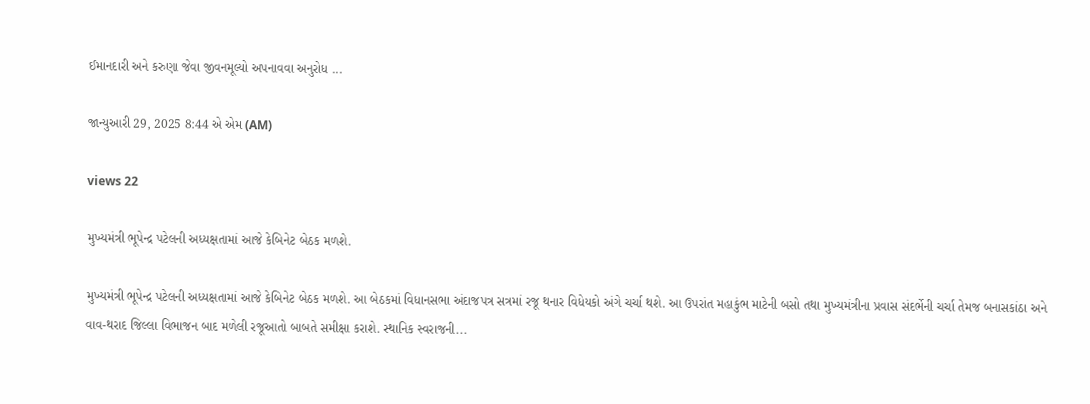ઈમાનદારી અને કરુણા જેવા જીવનમૂલ્યો અપનાવવા અનુરોધ ...

જાન્યુઆરી 29, 2025 8:44 એ એમ (AM)

views 22

મુખ્યમંત્રી ભૂપેન્દ્ર પટેલની અધ્યક્ષતામાં આજે કેબિનેટ બેઠક મળશે.

મુખ્યમંત્રી ભૂપેન્દ્ર પટેલની અધ્યક્ષતામાં આજે કેબિનેટ બેઠક મળશે. આ બેઠકમાં વિધાનસભા અંદાજપત્ર સત્રમાં રજૂ થનાર વિધેયકો અંગે ચર્ચા થશે. આ ઉપરાંત મહાકુંભ માટેની બસો તથા મુખ્યમંત્રીના પ્રવાસ સંદર્ભેની ચર્ચા તેમજ બનાસકાંઠા અને વાવ-થરાદ જિલ્લા વિભાજન બાદ મળેલી રજૂઆતો બાબતે સમીક્ષા કરાશે. સ્થાનિક સ્વરાજની...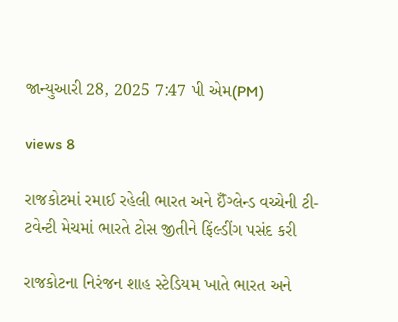જાન્યુઆરી 28, 2025 7:47 પી એમ(PM)

views 8

રાજકોટમાં રમાઈ રહેલી ભારત અને ઈઁગ્લેન્ડ વચ્ચેની ટી-ટવેન્ટી મેચમાં ભારતે ટોસ જીતીને ફિંલ્ડીંગ પસંદ કરી

રાજકોટના નિરંજન શાહ સ્ટેડિયમ ખાતે ભારત અને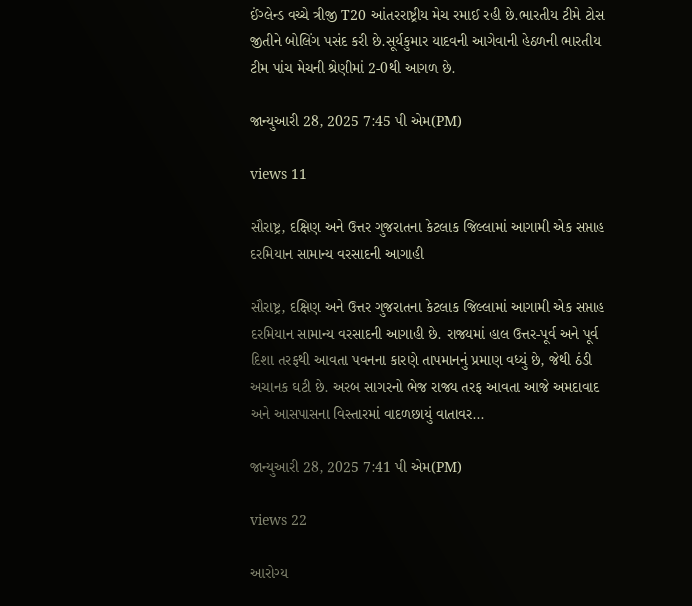ઈંગ્લેન્ડ વચ્ચે ત્રીજી T20 આંતરરાષ્ટ્રીય મેચ રમાઈ રહી છે.ભારતીય ટીમે ટોસ જીતીને બોલિંગ પસંદ કરી છે.સૂર્યકુમાર યાદવની આગેવાની હેઠળની ભારતીય ટીમ પાંચ મેચની શ્રેણીમાં 2-0થી આગળ છે.

જાન્યુઆરી 28, 2025 7:45 પી એમ(PM)

views 11

સૌરાષ્ટ્ર, દક્ષિણ અને ઉત્તર ગુજરાતના કેટલાક જિલ્લામાં આગામી એક સપ્તાહ દરમિયાન સામાન્ય વરસાદની આગાહી

સૌરાષ્ટ્ર, દક્ષિણ અને ઉત્તર ગુજરાતના કેટલાક જિલ્લામાં આગામી એક સપ્તાહ દરમિયાન સામાન્ય વરસાદની આગાહી છે. રાજ્યમાં હાલ ઉત્તર-પૂર્વ અને પૂર્વ દિશા તરફથી આવતા પવનના કારણે તાપમાનનું પ્રમાણ વધ્યું છે, જેથી ઠંડી અચાનક ઘટી છે. અરબ સાગરનો ભેજ રાજ્ય તરફ આવતા આજે અમદાવાદ અને આસપાસના વિસ્તારમાં વાદળછાયું વાતાવર...

જાન્યુઆરી 28, 2025 7:41 પી એમ(PM)

views 22

આરોગ્ય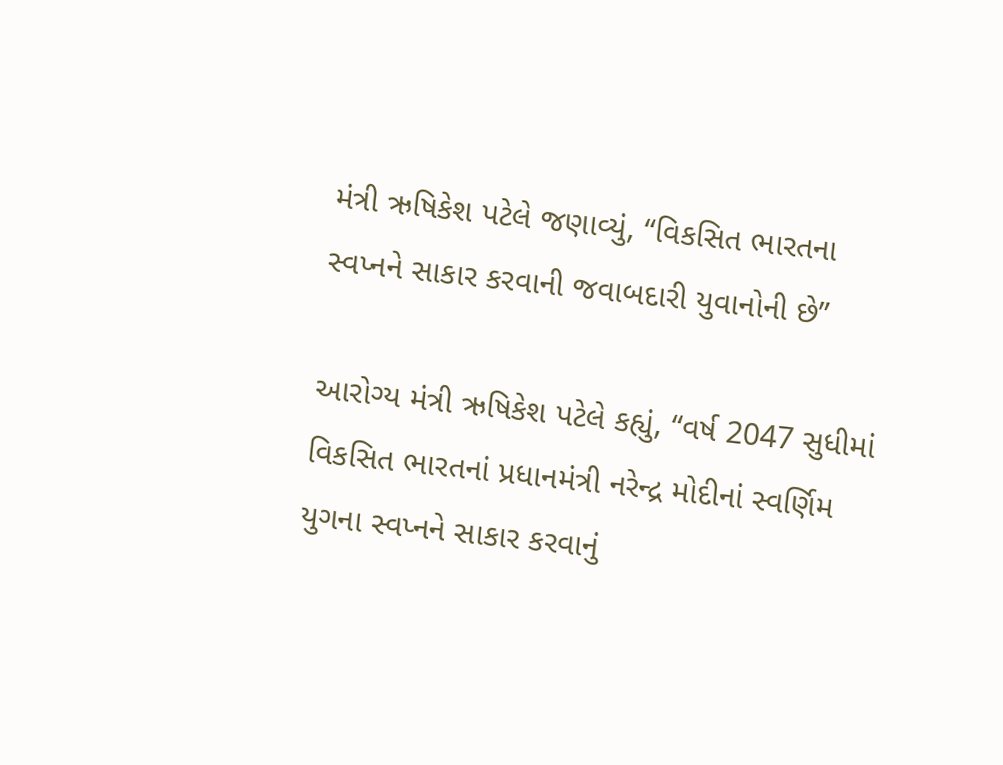મંત્રી ઋષિકેશ પટેલે જણાવ્યું, “વિકસિત ભારતના સ્વપ્નને સાકાર કરવાની જવાબદારી યુવાનોની છે”

આરોગ્ય મંત્રી ઋષિકેશ પટેલે કહ્યું, “વર્ષ 2047 સુધીમાં વિકસિત ભારતનાં પ્રધાનમંત્રી નરેન્દ્ર મોદીનાં સ્વર્ણિમ યુગના સ્વપ્નને સાકાર કરવાનું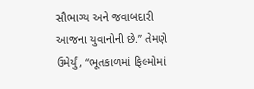સૌભાગ્ય અને જવાબદારી આજના યુવાનોની છે.” તેમણે ઉમેર્યું, “ભૂતકાળમાં ફિલ્મોમાં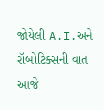જોયેલી A.I.અને રૉબોટિક્સની વાત આજે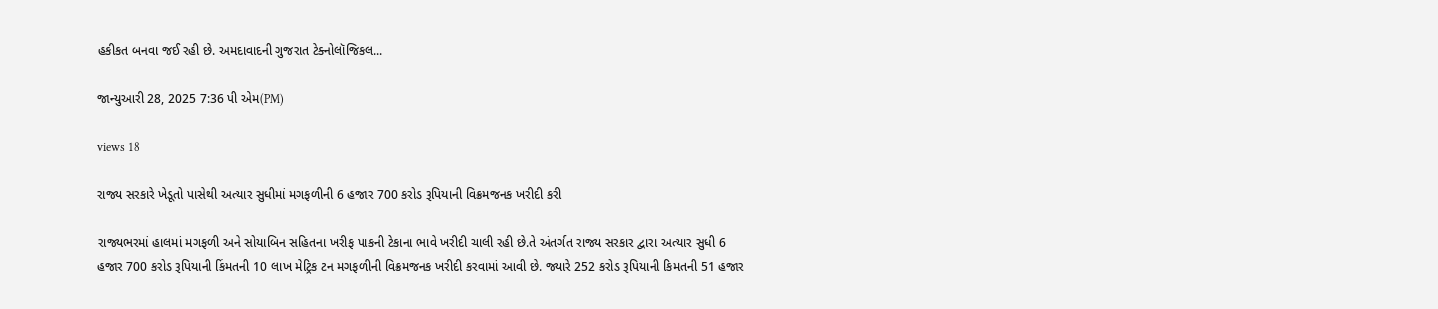હકીકત બનવા જઈ રહી છે. અમદાવાદની ગુજરાત ટેક્નોલૉજિકલ...

જાન્યુઆરી 28, 2025 7:36 પી એમ(PM)

views 18

રાજ્ય સરકારે ખેડૂતો પાસેથી અત્યાર સુધીમાં મગફળીની 6 હજાર 700 કરોડ રૂપિયાની વિક્રમજનક ખરીદી કરી

રાજ્યભરમાં હાલમાં મગફળી અને સોયાબિન સહિતના ખરીફ પાકની ટેકાના ભાવે ખરીદી ચાલી રહી છે.તે અંતર્ગત રાજ્ય સરકાર દ્વારા અત્યાર સુધી 6 હજાર 700 કરોડ રૂપિયાની કિંમતની 10 લાખ મેટ્રિક ટન મગફળીની વિક્રમજનક ખરીદી કરવામાં આવી છે. જ્યારે 252 કરોડ રૂપિયાની કિમતની 51 હજાર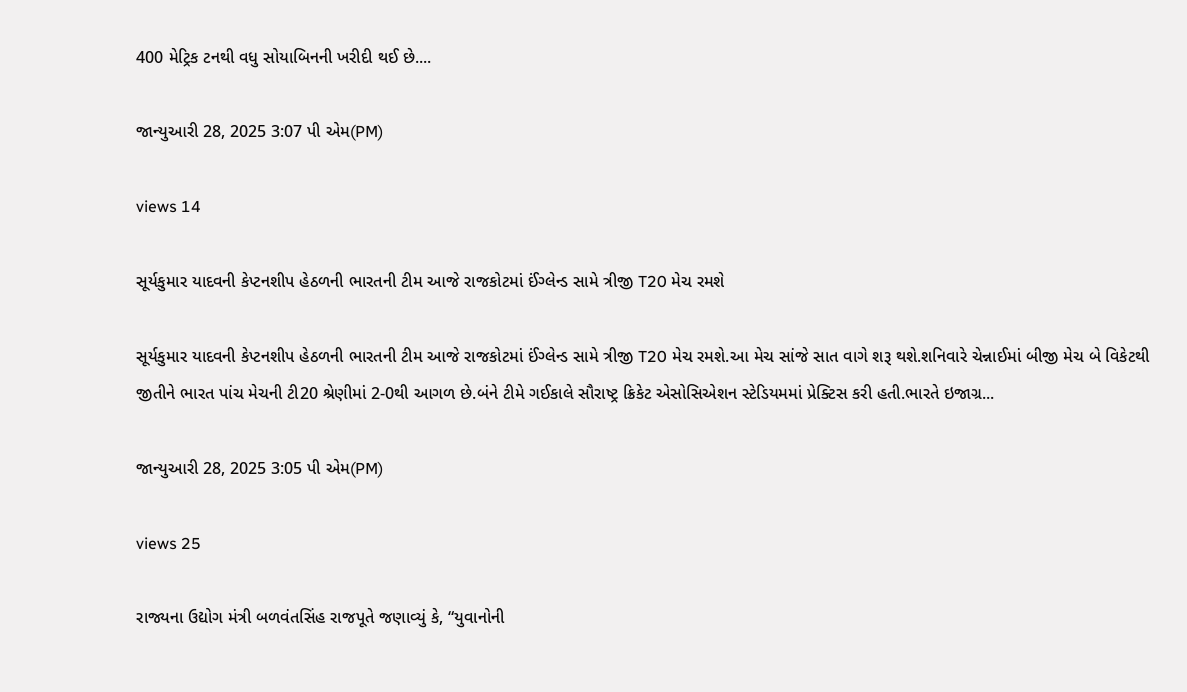400 મેટ્રિક ટનથી વધુ સોયાબિનની ખરીદી થઈ છે....

જાન્યુઆરી 28, 2025 3:07 પી એમ(PM)

views 14

સૂર્યકુમાર યાદવની કેપ્ટનશીપ હેઠળની ભારતની ટીમ આજે રાજકોટમાં ઈંગ્લેન્ડ સામે ત્રીજી T20 મેચ રમશે

સૂર્યકુમાર યાદવની કેપ્ટનશીપ હેઠળની ભારતની ટીમ આજે રાજકોટમાં ઈંગ્લેન્ડ સામે ત્રીજી T20 મેચ રમશે.આ મેચ સાંજે સાત વાગે શરૂ થશે.શનિવારે ચેન્નાઈમાં બીજી મેચ બે વિકેટથી જીતીને ભારત પાંચ મેચની ટી20 શ્રેણીમાં 2-0થી આગળ છે.બંને ટીમે ગઈકાલે સૌરાષ્ટ્ર ક્રિકેટ એસોસિએશન સ્ટેડિયમમાં પ્રેક્ટિસ કરી હતી.ભારતે ઇજાગ્ર...

જાન્યુઆરી 28, 2025 3:05 પી એમ(PM)

views 25

રાજ્યના ઉદ્યોગ મંત્રી બળવંતસિંહ રાજપૂતે જણાવ્યું કે, “યુવાનોની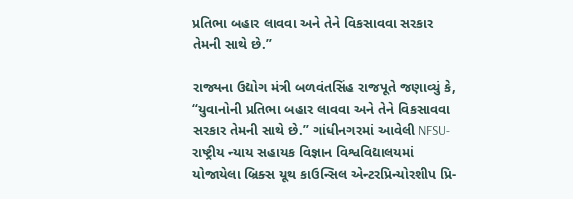પ્રતિભા બહાર લાવવા અને તેને વિકસાવવા સરકાર તેમની સાથે છે.”

રાજ્યના ઉદ્યોગ મંત્રી બળવંતસિંહ રાજપૂતે જણાવ્યું કે, “યુવાનોની પ્રતિભા બહાર લાવવા અને તેને વિકસાવવા સરકાર તેમની સાથે છે.” ગાંધીનગરમાં આવેલી NFSU- રાષ્ટ્રીય ન્યાય સહાયક વિજ્ઞાન વિશ્વવિદ્યાલયમાં યોજાયેલા બ્રિક્સ યૂથ કાઉન્સિલ એન્ટરપ્રિન્યોરશીપ પ્રિ-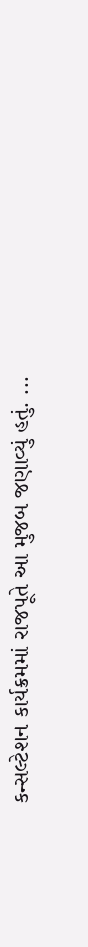કન્સલ્ટેશન કાર્યક્રમમાં રાજપૂતે આ મુજબ જણાવ્યું હતું. ...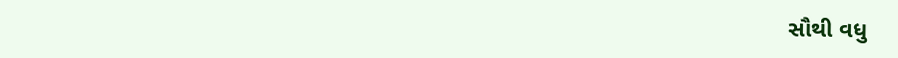સૌથી વધુ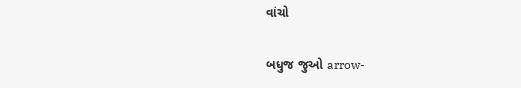વાંચો

બધુજ જુઓ arrow-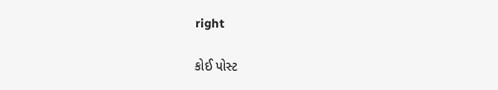right

કોઈ પોસ્ટ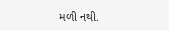મળી નથી.